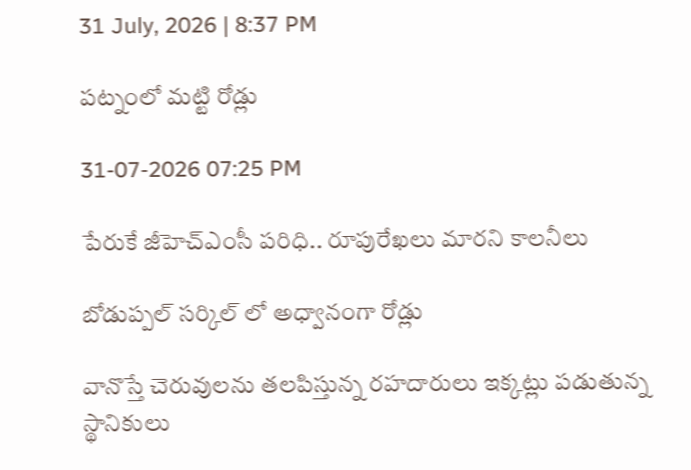31 July, 2026 | 8:37 PM

ప‌ట్నంలో మ‌ట్టి రోడ్లు

31-07-2026 07:25 PM

పేరుకే జీహెచ్ఎంసీ పరిధి.. రూపురేఖ‌లు మార‌ని కాల‌నీలు

బోడుప్ప‌ల్ స‌ర్కిల్ లో అధ్వానంగా రోడ్లు

వానొస్తే చెరువుల‌ను త‌ల‌పిస్తున్న ర‌హ‌దారులు ఇక్క‌ట్లు ప‌డుతున్న స్థానికులు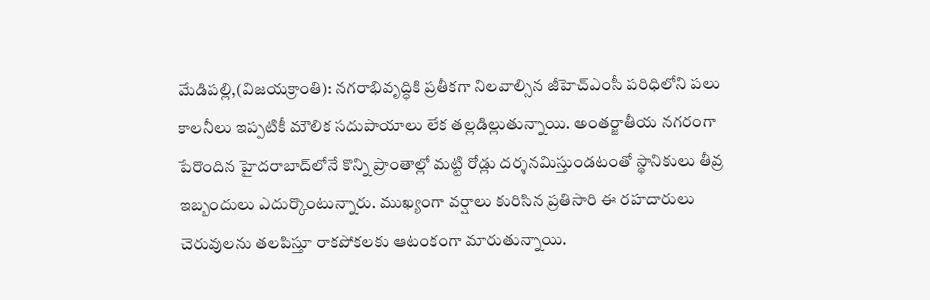మేడిప‌ల్లి,(విజయక్రాంతి): నగరాభివృద్ధికి ప్రతీకగా నిలవాల్సిన జీహెచ్ఎంసీ పరిధిలోని పలు కాలనీలు ఇప్పటికీ మౌలిక సదుపాయాలు లేక త‌ల్ల‌డిల్లుతున్నాయి. అంత‌ర్జాతీయ‌ నగరంగా పేరొందిన హైదరాబాద్‌లోనే కొన్ని ప్రాంతాల్లో మట్టి రోడ్లు దర్శనమిస్తుండటంతో స్థానికులు తీవ్ర ఇబ్బందులు ఎదుర్కొంటున్నారు. ముఖ్యంగా వర్షాలు కురిసిన ప్రతిసారి ఈ రహదారులు చెరువులను తలపిస్తూ రాకపోకలకు ఆటంకంగా మారుతున్నాయి.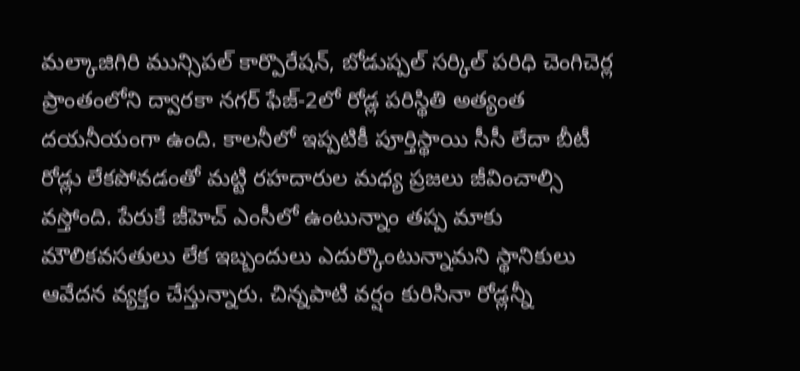మల్కాజిగిరి మున్సిపల్ కార్పొరేషన్, బోడుప్పల్ సర్కిల్ పరిధి చెంగిచెర్ల ప్రాంతంలోని ద్వారకా నగర్ ఫేజ్-2లో రోడ్ల పరిస్థితి అత్యంత దయనీయంగా ఉంది. కాలనీలో ఇప్పటికీ పూర్తిస్థాయి సీసీ లేదా బీటీ రోడ్లు లేకపోవడంతో మట్టి రహదారుల మ‌ధ్య ప్ర‌జ‌లు జీవించాల్సి వ‌స్తోంది. పేరుకే జీహెచ్ ఎంసీలో ఉంటున్నాం త‌ప్ప మాకు మౌలిక‌వ‌స‌తులు లేక ఇబ్బందులు ఎదుర్కొంటున్నామ‌ని స్థానికులు ఆవేదన వ్యక్తం చేస్తున్నారు. చిన్న‌పాటి వర్షం కురిసినా రోడ్లన్నీ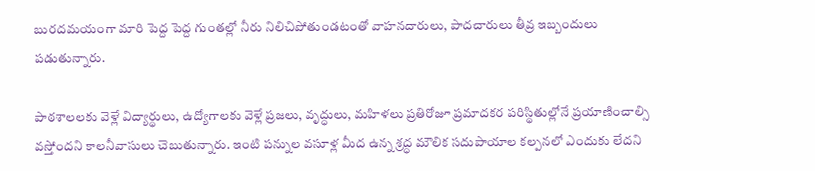బురదమయంగా మారి పెద్ద పెద్ద గుంతల్లో నీరు నిలిచిపోతుండటంతో వాహనదారులు, పాదచారులు తీవ్ర ఇబ్బందులు పడుతున్నారు.

పాఠశాలలకు వెళ్లే విద్యార్థులు, ఉద్యోగాలకు వెళ్లే ప్రజలు, వృద్ధులు, మహిళలు ప్రతిరోజూ ప్రమాదకర పరిస్థితుల్లోనే ప్రయాణించాల్సి వస్తోందని కాల‌నీవాసులు చెబుతున్నారు. ఇంటి పన్నుల వ‌సూళ్ల మీద ఉన్న శ్ర‌ద్ధ మౌలిక స‌దుపాయాల క‌ల్ప‌న‌లో ఎందుకు లేద‌ని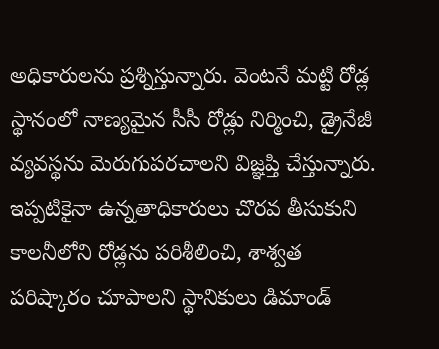అధికారుల‌ను ప్ర‌శ్నిస్తున్నారు. వెంటనే మట్టి రోడ్ల స్థానంలో నాణ్యమైన సీసీ రోడ్లు నిర్మించి, డ్రైనేజీ వ్యవస్థను మెరుగుపరచాలని విజ్ఞప్తి చేస్తున్నారు. ఇప్ప‌టికైనా ఉన్న‌తాధికారులు చొర‌వ తీసుకుని కాల‌నీలోని రోడ్ల‌ను పరిశీలించి, శాశ్వత పరిష్కారం చూపాలని స్థానికులు డిమాండ్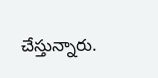చేస్తున్నారు.